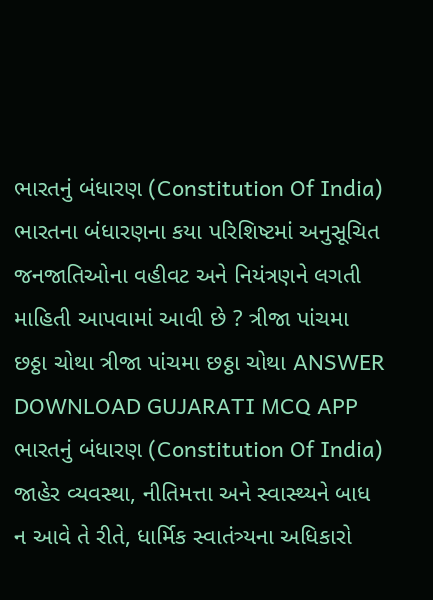ભારતનું બંધારણ (Constitution Of India) ભારતના બંધારણના કયા પરિશિષ્ટમાં અનુસૂચિત જનજાતિઓના વહીવટ અને નિયંત્રણને લગતી માહિતી આપવામાં આવી છે ? ત્રીજા પાંચમા છઠ્ઠા ચોથા ત્રીજા પાંચમા છઠ્ઠા ચોથા ANSWER DOWNLOAD GUJARATI MCQ APP
ભારતનું બંધારણ (Constitution Of India) જાહેર વ્યવસ્થા, નીતિમત્તા અને સ્વાસ્થ્યને બાધ ન આવે તે રીતે, ધાર્મિક સ્વાતંત્ર્યના અધિકારો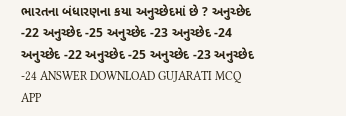ભારતના બંધારણના કયા અનુચ્છેદમાં છે ? અનુચ્છેદ -22 અનુચ્છેદ -25 અનુચ્છેદ -23 અનુચ્છેદ -24 અનુચ્છેદ -22 અનુચ્છેદ -25 અનુચ્છેદ -23 અનુચ્છેદ -24 ANSWER DOWNLOAD GUJARATI MCQ APP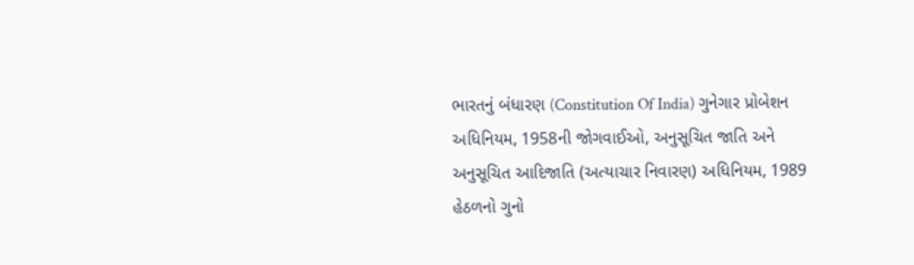ભારતનું બંધારણ (Constitution Of India) ગુનેગાર પ્રોબેશન અધિનિયમ, 1958ની જોગવાઈઓ, અનુસૂચિત જાતિ અને અનુસૂચિત આદિજાતિ (અત્યાચાર નિવારણ) અધિનિયમ, 1989 હેઠળનો ગુનો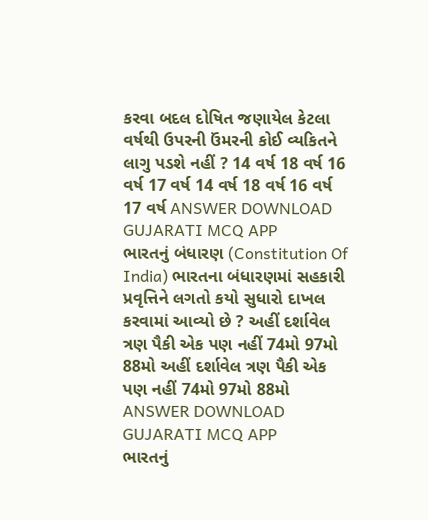કરવા બદલ દોષિત જણાયેલ કેટલા વર્ષથી ઉપરની ઉંમરની કોઈ વ્યકિતને લાગુ પડશે નહીં ? 14 વર્ષ 18 વર્ષ 16 વર્ષ 17 વર્ષ 14 વર્ષ 18 વર્ષ 16 વર્ષ 17 વર્ષ ANSWER DOWNLOAD GUJARATI MCQ APP
ભારતનું બંધારણ (Constitution Of India) ભારતના બંધારણમાં સહકારી પ્રવૃત્તિને લગતો કયો સુધારો દાખલ કરવામાં આવ્યો છે ? અહીં દર્શાવેલ ત્રણ પૈકી એક પણ નહીં 74મો 97મો 88મો અહીં દર્શાવેલ ત્રણ પૈકી એક પણ નહીં 74મો 97મો 88મો ANSWER DOWNLOAD GUJARATI MCQ APP
ભારતનું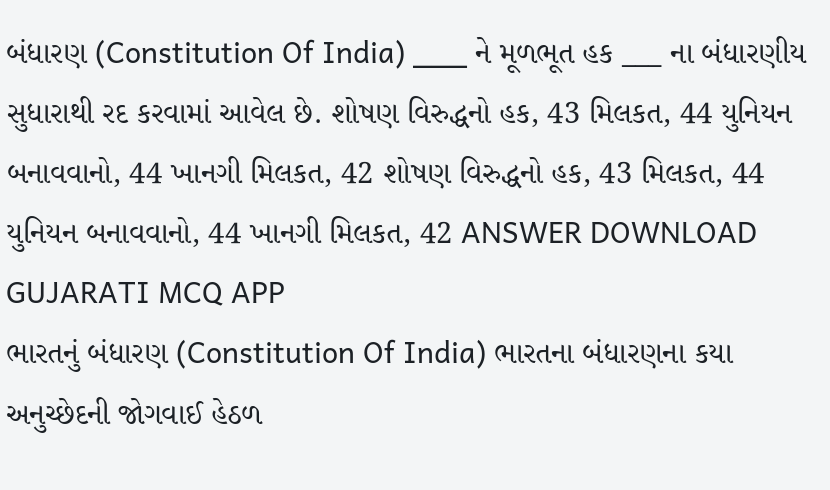બંધારણ (Constitution Of India) ___ ને મૂળભૂત હક ___ ના બંધારણીય સુધારાથી રદ કરવામાં આવેલ છે. શોષણ વિરુદ્ધનો હક, 43 મિલકત, 44 યુનિયન બનાવવાનો, 44 ખાનગી મિલકત, 42 શોષણ વિરુદ્ધનો હક, 43 મિલકત, 44 યુનિયન બનાવવાનો, 44 ખાનગી મિલકત, 42 ANSWER DOWNLOAD GUJARATI MCQ APP
ભારતનું બંધારણ (Constitution Of India) ભારતના બંધારણના કયા અનુચ્છેદની જોગવાઈ હેઠળ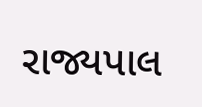રાજ્યપાલ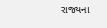રાજ્યના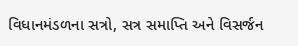વિધાનમંડળના સત્રો, સત્ર સમાપ્તિ અને વિસર્જન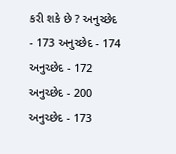કરી શકે છે ? અનુચ્છેદ - 173 અનુચ્છેદ - 174 અનુચ્છેદ - 172 અનુચ્છેદ - 200 અનુચ્છેદ - 173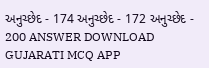અનુચ્છેદ - 174 અનુચ્છેદ - 172 અનુચ્છેદ - 200 ANSWER DOWNLOAD GUJARATI MCQ APP